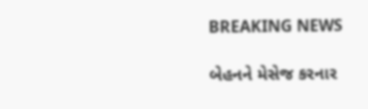BREAKING NEWS

બેહનને મેસેજ કરનાર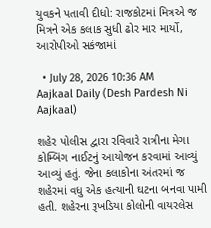યુવકને પતાવી દીધો: રાજકોટમાં મિત્રએ જ મિત્રને એક કલાક સુધી ઢોર માર માર્યો, આરોપીઓ સકંજામાં

  • July 28, 2026 10:36 AM
Aajkaal Daily (Desh Pardesh Ni Aajkaal)

શહેર પોલીસ દ્વારા રવિવારે રાત્રીના મેગા કોમ્બિંગ નાઈટનું આયોજન કરવામાં આવ્યું આવ્યું હતું. જેના કલાકોના અંતરમાં જ શહેરમાં વધુ એક હત્યાની ઘટના બનવા પામી હતી. શહેરના રૂખડિયા કોલોની વાયરલેસ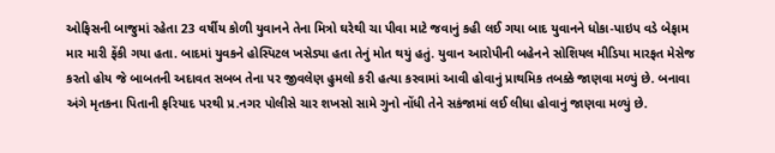ઓફિસની બાજુમાં રહેતા 23 વર્ષીય કોળી યુવાનને તેના મિત્રો ઘરેથી ચા પીવા માટે જવાનું કહી લઈ ગયા બાદ યુવાનને ધોકા-પાઇપ વડે બેફામ માર મારી ફેંકી ગયા હતા. બાદમાં યુવકને હોસ્પિટલ ખસેડ્યા હતા તેનું મોત થયું હતું. યુવાન આરોપીની બહેનને સોશિયલ મીડિયા મારફત મેસેજ કરતો હોય જે બાબતની અદાવત સબબ તેના પર જીવલેણ હુમલો કરી હત્યા કરવામાં આવી હોવાનું પ્રાથમિક તબક્કે જાણવા મળ્યું છે. બનાવા અંગે મૃતકના પિતાની ફરિયાદ પરથી પ્ર.નગર પોલીસે ચાર શખસો સામે ગુનો નોંધી તેને સકંજામાં લઈ લીધા હોવાનું જાણવા મળ્યું છે.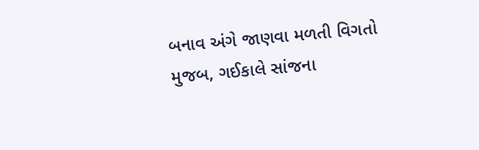બનાવ અંગે જાણવા મળતી વિગતો મુજબ, ગઈકાલે સાંજના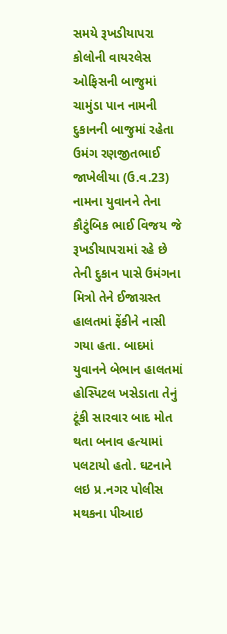સમયે રૂખડીયાપરા કોલોની વાયરલેસ ઓફિસની બાજુમાં ચામુંડા પાન નામની દુકાનની બાજુમાં રહેતા ઉમંગ રણજીતભાઈ જાખેલીયા (ઉ.વ.23) નામના યુવાનને તેના કૌટુંબિક ભાઈ વિજય જે રૂખડીયાપરામાં રહે છે તેની દુકાન પાસે ઉમંગના મિત્રો તેને ઈજાગ્રસ્ત હાલતમાં ફેંકીને નાસી ગયા હતા. બાદમાં યુવાનને બેભાન હાલતમાં હોસ્પિટલ ખસેડાતા તેનું ટૂંકી સારવાર બાદ મોત થતા બનાવ હત્યામાં પલટાયો હતો. ઘટનાને લઇ પ્ર.નગર પોલીસ મથકના પીઆઇ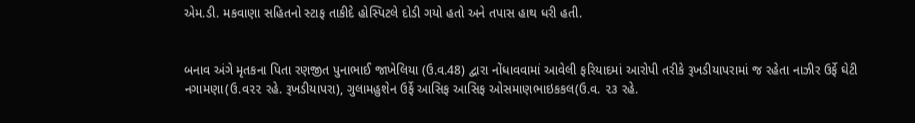એમ.ડી. મકવાણા સહિતનો સ્ટાફ તાકીદે હોસ્પિટલે દોડી ગયો હતો અને તપાસ હાથ ધરી હતી.


બનાવ અંગે મૃતકના પિતા રણજીત પુનાભાઈ જાખેલિયા (ઉ.વ.48) દ્વારા નોંધાવવામાં આવેલી ફરિયાદમાં આરોપી તરીકે રૂખડીયાપરામાં જ રહેતા નાઝીર ઉર્ફે ઘેટી નગામણા(ઉ.વ૨૨ રહે. રૂખડીયાપરા), ગુલામહુશેન ઉર્ફે આસિફ આસિફ ઓસમાણભાઇકકલ(ઉ.વ. ૨૩ રહે.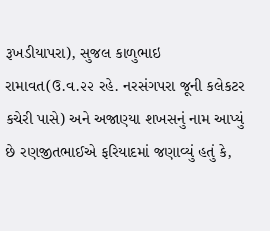રૂખડીયાપરા), સુજલ કાળુભાઇ રામાવત(ઉ.વ.૨૨ રહે. નરસંગપરા જૂની કલેકટર કચેરી પાસે) અને અજાણ્યા શખસનું નામ આપ્યું છે રણજીતભાઈએ ફરિયાદમાં જણાવ્યું હતું કે,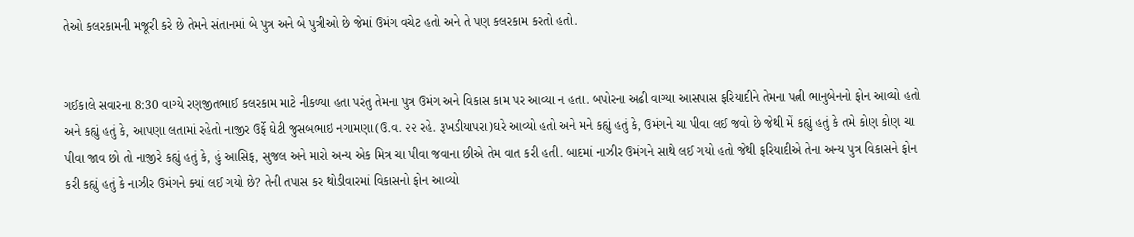તેઓ કલરકામની મજૂરી કરે છે તેમને સંતાનમાં બે પુત્ર અને બે પુત્રીઓ છે જેમાં ઉમંગ વચેટ હતો અને તે પણ કલરકામ કરતો હતો.


ગઈકાલે સવારના 8:30 વાગ્યે રણજીતભાઈ કલરકામ માટે નીકળ્યા હતા પરંતુ તેમના પુત્ર ઉમંગ અને વિકાસ કામ પર આવ્યા ન હતા. બપોરના અઢી વાગ્યા આસપાસ ફરિયાદીને તેમના પત્ની ભાનુબેનનો ફોન આવ્યો હતો અને કહ્યું હતું કે, આપણા લતામાં રહેતો નાજીર ઉર્ફે ઘેટી જુસબભાઇ નગામણા(ઉ.વ. ૨૨ રહે. રૂખડીયાપરા)ઘરે આવ્યો હતો અને મને કહ્યું હતું કે, ઉમંગને ચા પીવા લઈ જવો છે જેથી મેં કહ્યું હતું કે તમે કોણ કોણ ચા પીવા જાવ છો તો નાજીરે કહ્યું હતું કે, હું આસિફ, સુજલ અને મારો અન્ય એક મિત્ર ચા પીવા જવાના છીએ તેમ વાત કરી હતી. બાદમાં નાઝીર ઉમંગને સાથે લઈ ગયો હતો જેથી ફરિયાદીએ તેના અન્ય પુત્ર વિકાસને ફોન કરી કહ્યું હતું કે નાઝીર ઉમંગને ક્યાં લઈ ગયો છે? તેની તપાસ કર થોડીવારમાં વિકાસનો ફોન આવ્યો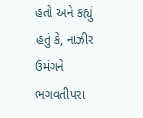હતો અને કહ્યું હતું કે, નાઝીર ઉમંગને ભગવતીપરા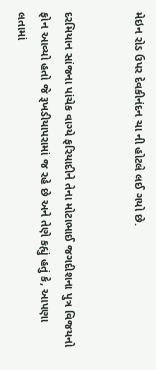મેઇન રોડ ઉપર દેવકીનંદન ચા ની હોટલે લઈ ગયો છે.


દરમિયાન સાંજના પાંચેક વાગ્યે ફરિયાદીને તેના મોટાભાઈ જગદીશના પુત્ર વિજયનો ફોન આવ્યો હતો જે રૂખડીયાપરામાં જ રહે છે અને તેણે કહ્યું હતું કે, આપણા લતામાં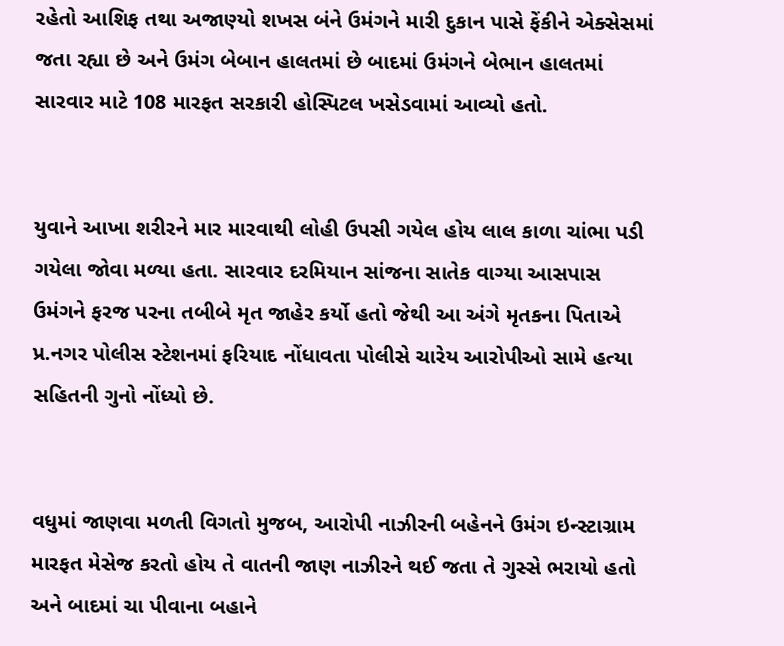રહેતો આશિફ તથા અજાણ્યો શખસ બંને ઉમંગને મારી દુકાન પાસે ફેંકીને એક્સેસમાં જતા રહ્યા છે અને ઉમંગ બેબાન હાલતમાં છે બાદમાં ઉમંગને બેભાન હાલતમાં સારવાર માટે 108 મારફત સરકારી હોસ્પિટલ ખસેડવામાં આવ્યો હતો.


યુવાને આખા શરીરને માર મારવાથી લોહી ઉપસી ગયેલ હોય લાલ કાળા ચાંભા પડી ગયેલા જોવા મળ્યા હતા. સારવાર દરમિયાન સાંજના સાતેક વાગ્યા આસપાસ ઉમંગને ફરજ પરના તબીબે મૃત જાહેર કર્યો હતો જેથી આ અંગે મૃતકના પિતાએ પ્ર.નગર પોલીસ સ્ટેશનમાં ફરિયાદ નોંધાવતા પોલીસે ચારેય આરોપીઓ સામે હત્યા સહિતની ગુનો નોંધ્યો છે.


વધુમાં જાણવા મળતી વિગતો મુજબ, આરોપી નાઝીરની બહેનને ઉમંગ ઇન્સ્ટાગ્રામ મારફત મેસેજ કરતો હોય તે વાતની જાણ નાઝીરને થઈ જતા તે ગુસ્સે ભરાયો હતો અને બાદમાં ચા પીવાના બહાને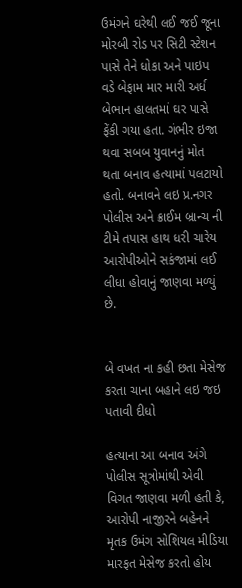ઉમંગને ઘરેથી લઈ જઈ જૂના મોરબી રોડ પર સિટી સ્ટેશન પાસે તેને ધોકા અને પાઇપ વડે બેફામ માર મારી અર્ધ બેભાન હાલતમાં ઘર પાસે ફેંકી ગયા હતા. ગંભીર ઇજા થવા સબબ યુવાનનું મોત થતા બનાવ હત્યામાં પલટાયો હતો. બનાવને લઇ પ્ર.નગર પોલીસ અને ક્રાઈમ બ્રાન્ચ ની ટીમે તપાસ હાથ ધરી ચારેય આરોપીઓને સકંજામાં લઈ લીધા હોવાનું જાણવા મળ્યું છે.


બે વખત ના કહી છતા મેસેજ કરતા ચાના બહાને લઇ જઇ પતાવી દીધો

હત્યાના આ બનાવ અંગે પોલીસ સૂત્રોમાંથી એવી વિગત જાણવા મળી હતી કે, આરોપી નાજીરને બહેનને મૃતક ઉમંગ સોશિયલ મીડિયા મારફત મેસેજ કરતો હોય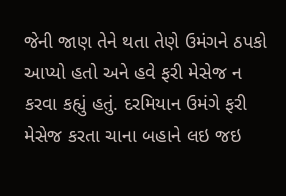જેની જાણ તેને થતા તેણે ઉમંગને ઠપકો આપ્યો હતો અને હવે ફરી મેસેજ ન કરવા કહ્યું હતું. દરમિયાન ઉમંગે ફરી મેસેજ કરતા ચાના બહાને લઇ જઇ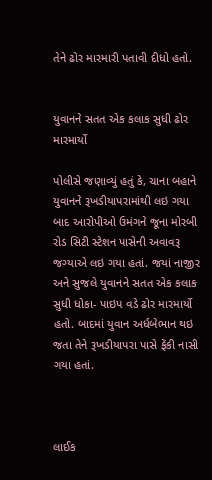તેને ઢોર મારમારી પતાવી દીધો હતો.


યુવાનને સતત એક કલાક સુધી ઢોર મારમાર્યો

પોલીસે જણાવ્યું હતું કે, ચાના બહાને યુવાનને રૂખડીયાપરામાંથી લઇ ગયા બાદ આરોપીઓ ઉમંગને જૂના મોરબી રોડ સિટી સ્ટેશન પાસેની અવાવરૂ જગ્યાએ લઇ ગયા હતાં. જયાં નાજીર અને સુજલે યુવાનને સતત એક કલાક સુધી ધોકા- પાઇપ વડે ઢોર મારમાર્યો હતો. બાદમાં યુવાન અર્ધબેભાન થઇ જતા તેને રૂખડીયાપરા પાસે ફેંકી નાસી ગયા હતાં.



લાઈક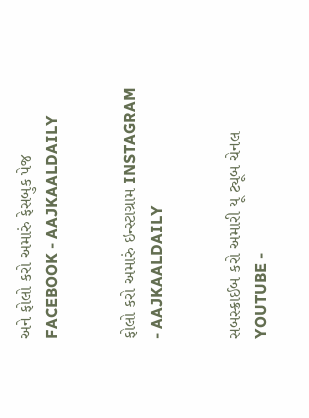અને ફોલો કરો અમારું ફેસબુક પેજ FACEBOOK - AAJKAALDAILY


ફોલો કરો અમારું ઇન્સ્ટાગ્રામ INSTAGRAM - AAJKAALDAILY


સબસ્ક્રાઈબ કરો અમારી યૂ ટ્યૂબ ચેનલ YOUTUBE -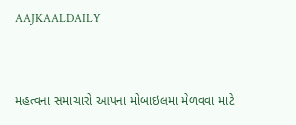AAJKAALDAILY


મહત્વના સમાચારો આપના મોબાઇલમા મેળવવા માટે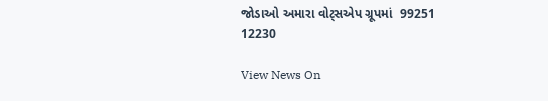જોડાઓ અમારા વોટ્સએપ ગ્રૂપમાં  99251 12230

View News On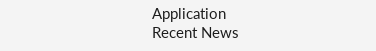Application
Recent News